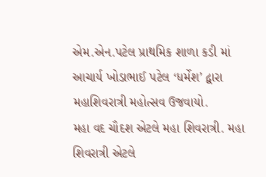એમ.એન.પટેલ પ્રાથમિક શાળા કડી માં આચાર્ય ખોડાભાઈ પટેલ ‘ધર્મેશ’ દ્વારા મહાશિવરાત્રી મહોત્સવ ઉજવાયો.
મહા વદ ચૌદશ એટલે મહા શિવરાત્રી. મહા શિવરાત્રી એટલે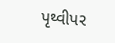પૃથ્વીપર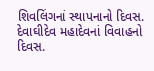શિવલિંગનાં સ્થાપનાનો દિવસ. દેવાઘીદેવ મહાદેવનાં વિવાહનો દિવસ.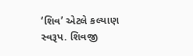‘શિવ’ એટલે કલ્યાણ સ્વરૂપ. શિવજી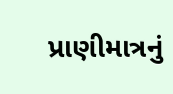પ્રાણીમાત્રનું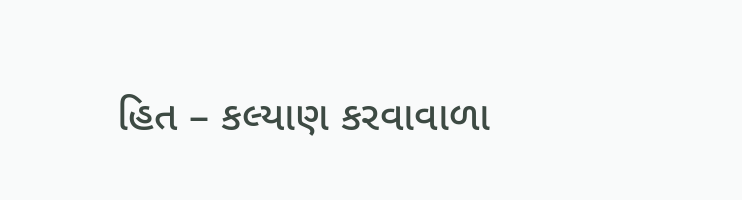હિત – કલ્યાણ કરવાવાળા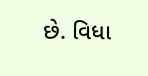છે. વિધા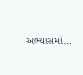અભ્યાસમાં…